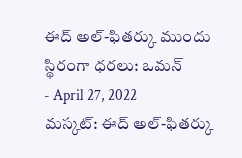ఈద్ అల్-ఫితర్కు ముందు స్థిరంగా ధరలు: ఒమన్
- April 27, 2022
మస్కట్: ఈద్ అల్-ఫితర్కు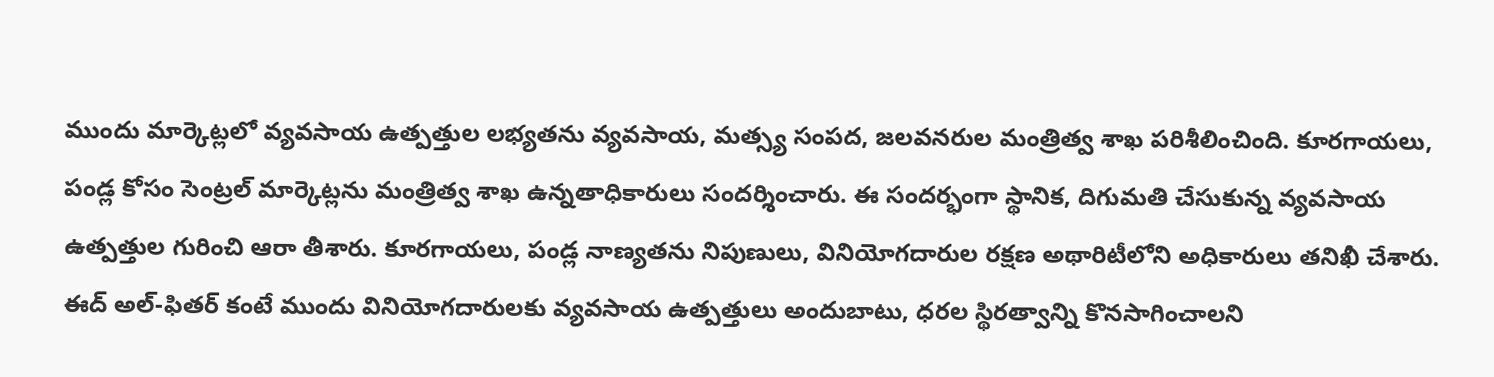ముందు మార్కెట్లలో వ్యవసాయ ఉత్పత్తుల లభ్యతను వ్యవసాయ, మత్స్య సంపద, జలవనరుల మంత్రిత్వ శాఖ పరిశీలించింది. కూరగాయలు, పండ్ల కోసం సెంట్రల్ మార్కెట్లను మంత్రిత్వ శాఖ ఉన్నతాధికారులు సందర్శించారు. ఈ సందర్భంగా స్థానిక, దిగుమతి చేసుకున్న వ్యవసాయ ఉత్పత్తుల గురించి ఆరా తీశారు. కూరగాయలు, పండ్ల నాణ్యతను నిపుణులు, వినియోగదారుల రక్షణ అథారిటీలోని అధికారులు తనిఖీ చేశారు. ఈద్ అల్-ఫితర్ కంటే ముందు వినియోగదారులకు వ్యవసాయ ఉత్పత్తులు అందుబాటు, ధరల స్థిరత్వాన్ని కొనసాగించాలని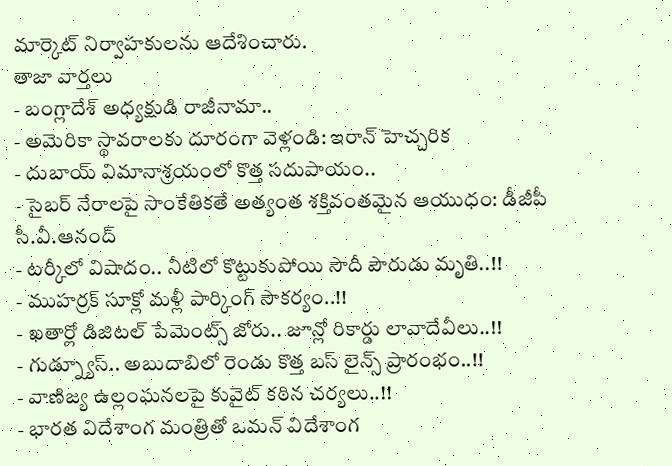మార్కెట్ నిర్వాహకులను ఆదేశించారు.
తాజా వార్తలు
- బంగ్లాదేశ్ అధ్యక్షుడి రాజీనామా..
- అమెరికా స్థావరాలకు దూరంగా వెళ్లండి: ఇరాన్ హెచ్చరిక
- దుబాయ్ విమానాశ్రయంలో కొత్త సదుపాయం..
- సైబర్ నేరాలపై సాంకేతికతే అత్యంత శక్తివంతమైన ఆయుధం: డీజీపీ సీ.వీ.ఆనంద్
- టర్కీలో విషాదం.. నీటిలో కొట్టుకుపోయి సౌదీ పౌరుడు మృతి..!!
- ముహర్రక్ సూక్లో మళ్లీ పార్కింగ్ సౌకర్యం..!!
- ఖతార్లో డిజిటల్ పేమెంట్స్ జోరు.. జూన్లో రికార్డు లావాదేవీలు..!!
- గుడ్న్యూస్.. అబుదాబిలో రెండు కొత్త బస్ లైన్స్ ప్రారంభం..!!
- వాణిజ్య ఉల్లంఘనలపై కువైట్ కఠిన చర్యలు..!!
- భారత విదేశాంగ మంత్రితో ఒమన్ విదేశాంగ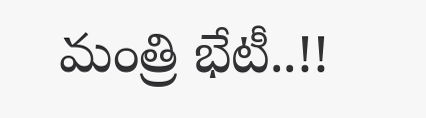మంత్రి భేటీ..!!